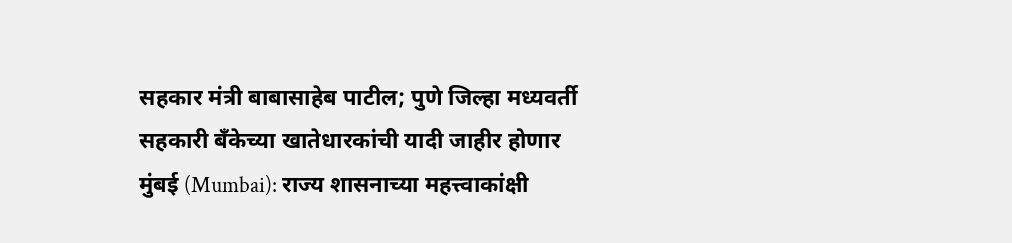सहकार मंत्री बाबासाहेब पाटील; पुणे जिल्हा मध्यवर्ती सहकारी बँकेच्या खातेधारकांची यादी जाहीर होणार
मुंबई (Mumbai): राज्य शासनाच्या महत्त्वाकांक्षी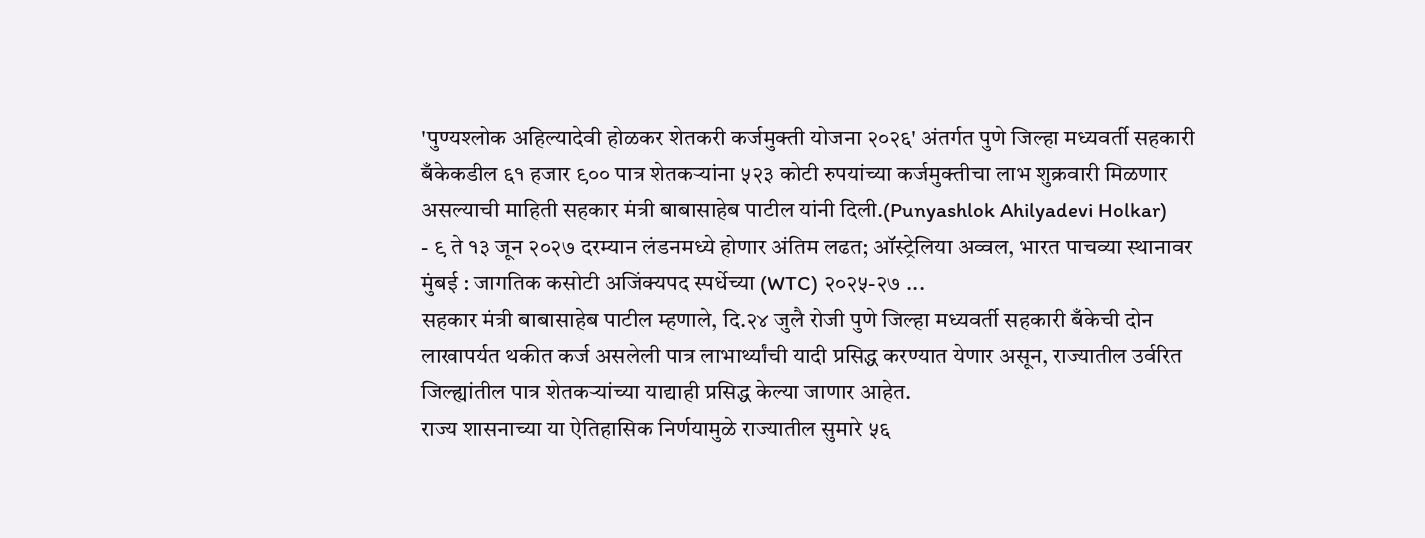'पुण्यश्लोक अहिल्यादेवी होळकर शेतकरी कर्जमुक्ती योजना २०२६' अंतर्गत पुणे जिल्हा मध्यवर्ती सहकारी बँकेकडील ६१ हजार ९०० पात्र शेतकऱ्यांना ५२३ कोटी रुपयांच्या कर्जमुक्तीचा लाभ शुक्रवारी मिळणार असल्याची माहिती सहकार मंत्री बाबासाहेब पाटील यांनी दिली.(Punyashlok Ahilyadevi Holkar)
- ९ ते १३ जून २०२७ दरम्यान लंडनमध्ये होणार अंतिम लढत; ऑस्ट्रेलिया अव्वल, भारत पाचव्या स्थानावर मुंबई : जागतिक कसोटी अजिंक्यपद स्पर्धेच्या (WTC) २०२५-२७ ...
सहकार मंत्री बाबासाहेब पाटील म्हणाले, दि.२४ जुलै रोजी पुणे जिल्हा मध्यवर्ती सहकारी बँकेची दोन लाखापर्यत थकीत कर्ज असलेली पात्र लाभार्थ्यांची यादी प्रसिद्ध करण्यात येणार असून, राज्यातील उर्वरित जिल्ह्यांतील पात्र शेतकऱ्यांच्या याद्याही प्रसिद्ध केल्या जाणार आहेत.
राज्य शासनाच्या या ऐतिहासिक निर्णयामुळे राज्यातील सुमारे ५६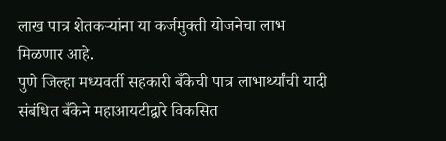लाख पात्र शेतकऱ्यांना या कर्जमुक्ती योजनेचा लाभ मिळणार आहे.
पुणे जिल्हा मध्यवर्ती सहकारी बँकेची पात्र लाभार्थ्यांची यादी संबंधित बँकेने महाआयटीद्वारे विकसित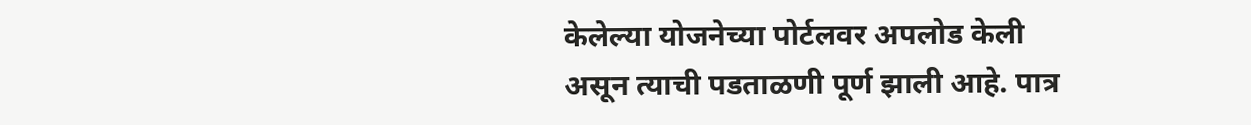केलेल्या योजनेच्या पोर्टलवर अपलोड केली असून त्याची पडताळणी पूर्ण झाली आहे. पात्र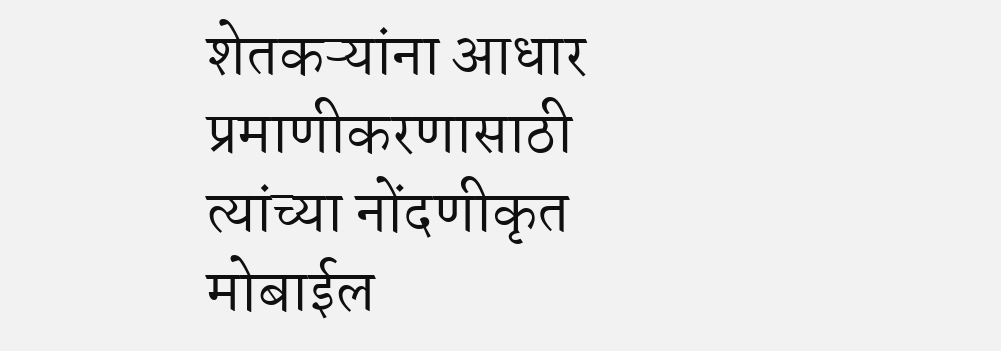शेतकऱ्यांना आधार प्रमाणीकरणासाठी त्यांच्या नोंदणीकृत मोबाईल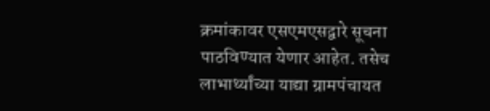क्रमांकावर एसएमएसद्वारे सूचना पाठविण्यात येणार आहेत. तसेच लाभार्थ्यांच्या याद्या ग्रामपंचायत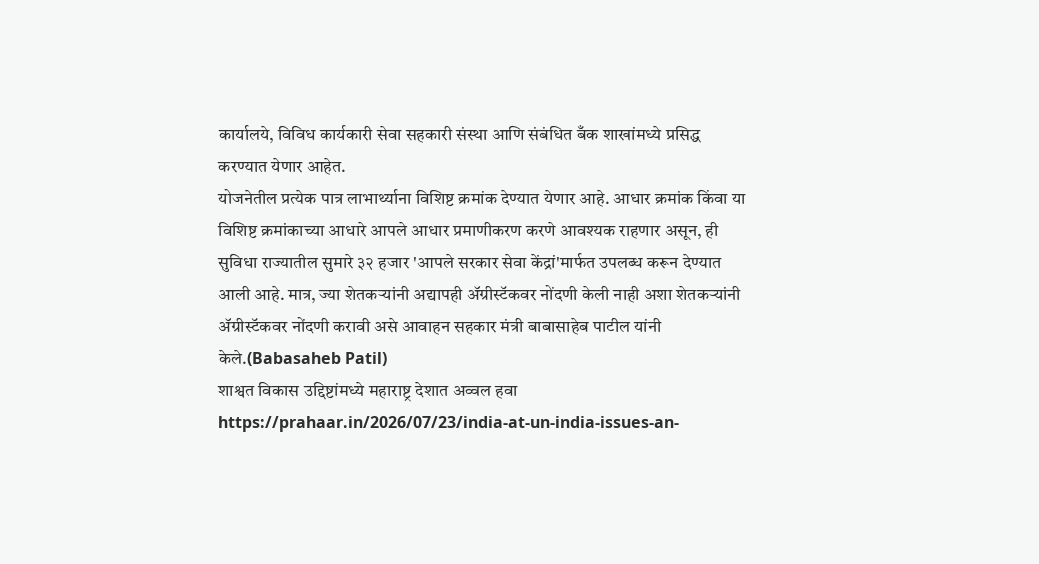कार्यालये, विविध कार्यकारी सेवा सहकारी संस्था आणि संबंधित बँक शाखांमध्ये प्रसिद्ध करण्यात येणार आहेत.
योजनेतील प्रत्येक पात्र लाभार्थ्याना विशिष्ट क्रमांक देण्यात येणार आहे. आधार क्रमांक किंवा या विशिष्ट क्रमांकाच्या आधारे आपले आधार प्रमाणीकरण करणे आवश्यक राहणार असून, ही सुविधा राज्यातील सुमारे ३२ हजार 'आपले सरकार सेवा केंद्रां'मार्फत उपलब्ध करून देण्यात आली आहे. मात्र, ज्या शेतकऱ्यांनी अद्यापही ॲग्रीस्टॅकवर नोंदणी केली नाही अशा शेतकऱ्यांनी ॲग्रीस्टॅकवर नोंदणी करावी असे आवाहन सहकार मंत्री बाबासाहेब पाटील यांनी केले.(Babasaheb Patil)
शाश्वत विकास उद्दिष्टांमध्ये महाराष्ट्र देशात अव्वल हवा https://prahaar.in/2026/07/23/india-at-un-india-issues-an-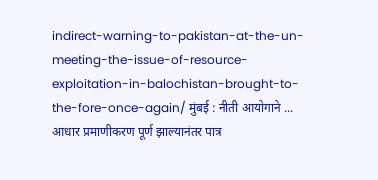indirect-warning-to-pakistan-at-the-un-meeting-the-issue-of-resource-exploitation-in-balochistan-brought-to-the-fore-once-again/ मुंबई : नीती आयोगाने ...
आधार प्रमाणीकरण पूर्ण झाल्यानंतर पात्र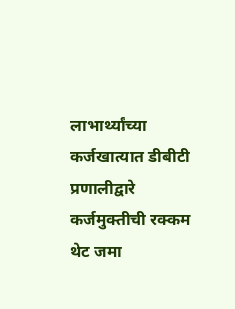लाभार्थ्यांच्या कर्जखात्यात डीबीटी प्रणालीद्वारे कर्जमुक्तीची रक्कम थेट जमा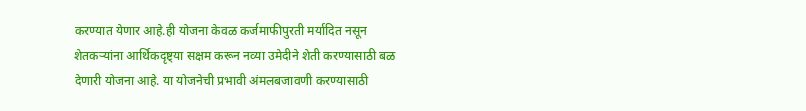करण्यात येणार आहे.ही योजना केवळ कर्जमाफीपुरती मर्यादित नसून शेतकऱ्यांना आर्थिकदृष्ट्या सक्षम करून नव्या उमेदीने शेती करण्यासाठी बळ देणारी योजना आहे. या योजनेची प्रभावी अंमलबजावणी करण्यासाठी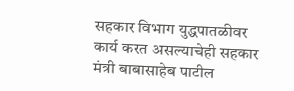सहकार विभाग युद्धपातळीवर कार्य करत असल्याचेही सहकार मंत्री बाबासाहेब पाटील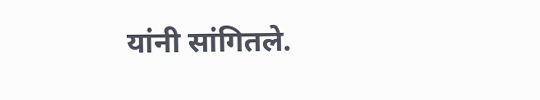यांनी सांगितले.